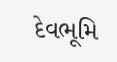દેવભૂમિ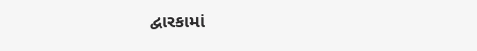દ્વારકામાં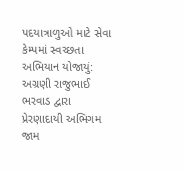પદયાત્રાળુઓ માટે સેવા કેમ્પમાં સ્વચ્છતા અભિયાન યોજાયું: અગ્રણી રાજુભાઈ ભરવાડ દ્વારા પ્રેરણાદાયી અભિગમ
જામ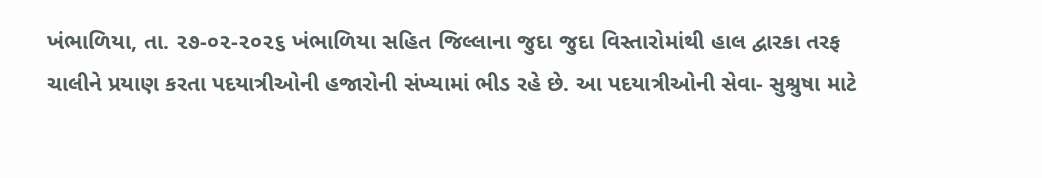ખંભાળિયા, તા. ૨૭-૦૨-૨૦૨૬ ખંભાળિયા સહિત જિલ્લાના જુદા જુદા વિસ્તારોમાંથી હાલ દ્વારકા તરફ ચાલીને પ્રયાણ કરતા પદયાત્રીઓની હજારોની સંખ્યામાં ભીડ રહે છે. આ પદયાત્રીઓની સેવા- સુશ્રુષા માટે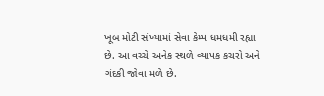ખૂબ મોટી સંખ્યામાં સેવા કેમ્પ ધમધમી રહ્યા છે. આ વચ્ચે અનેક સ્થળે વ્યાપક કચરો અને ગંદકી જોવા મળે છે.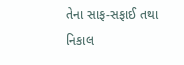તેના સાફ-સફાઈ તથા નિકાલ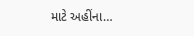માટે અહીંના…